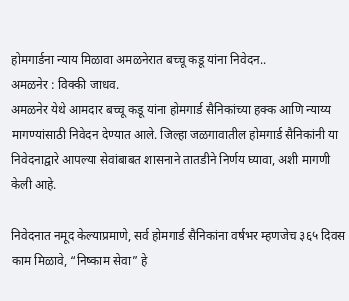होमगार्डना न्याय मिळावा अमळनेरात बच्चू कडू यांना निवेदन..
अमळनेर : विक्की जाधव.
अमळनेर येथे आमदार बच्चू कडू यांना होमगार्ड सैनिकांच्या हक्क आणि न्याय्य मागण्यांसाठी निवेदन देण्यात आले. जिल्हा जळगावातील होमगार्ड सैनिकांनी या निवेदनाद्वारे आपल्या सेवांबाबत शासनाने तातडीने निर्णय घ्यावा, अशी मागणी केली आहे.

निवेदनात नमूद केल्याप्रमाणे, सर्व होमगार्ड सैनिकांना वर्षभर म्हणजेच ३६५ दिवस काम मिळावे, “निष्काम सेवा” हे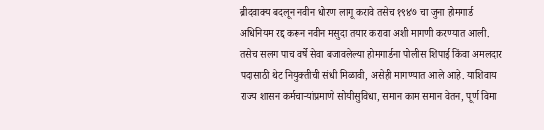ब्रीदवाक्य बदलून नवीन धोरण लागू करावे तसेच १९४७ चा जुना होमगार्ड अधिनियम रद्द करून नवीन मसुदा तयार करावा अशी मागणी करण्यात आली. तसेच सलग पाच वर्षे सेवा बजावलेल्या होमगार्डना पोलीस शिपाई किंवा अमलदार पदासाठी थेट नियुक्तीची संधी मिळावी, असेही मागण्यात आले आहे. याशिवाय राज्य शासन कर्मचाऱ्यांप्रमाणे सोयीसुविधा, समान काम समान वेतन, पूर्ण विमा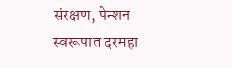संरक्षण, पेन्शन स्वरूपात दरमहा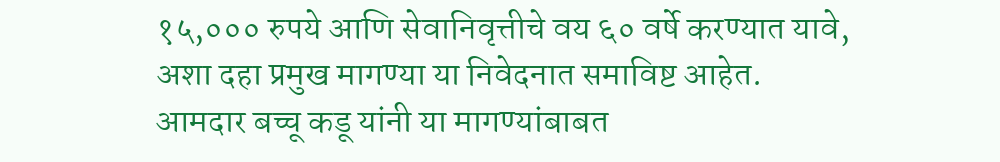१५,००० रुपये आणि सेवानिवृत्तीचे वय ६० वर्षे करण्यात यावे, अशा दहा प्रमुख मागण्या या निवेदनात समाविष्ट आहेत. आमदार बच्चू कडू यांनी या मागण्यांबाबत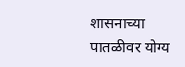शासनाच्या पातळीवर योग्य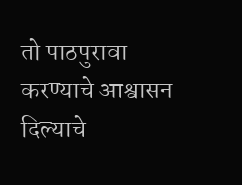तो पाठपुरावा करण्याचे आश्वासन दिल्याचे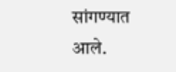सांगण्यात आले.